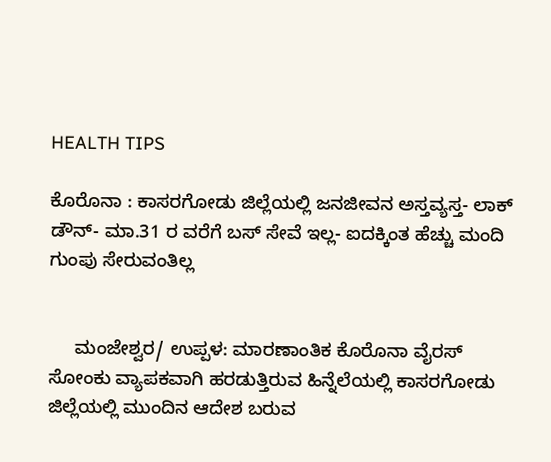HEALTH TIPS

ಕೊರೊನಾ : ಕಾಸರಗೋಡು ಜಿಲ್ಲೆಯಲ್ಲಿ ಜನಜೀವನ ಅಸ್ತವ್ಯಸ್ತ- ಲಾಕ್ ಡೌನ್- ಮಾ.31 ರ ವರೆಗೆ ಬಸ್ ಸೇವೆ ಇಲ್ಲ- ಐದಕ್ಕಿಂತ ಹೆಚ್ಚು ಮಂದಿ ಗುಂಪು ಸೇರುವಂತಿಲ್ಲ


     ಮಂಜೇಶ್ವರ/ ಉಪ್ಪಳ: ಮಾರಣಾಂತಿಕ ಕೊರೊನಾ ವೈರಸ್ ಸೋಂಕು ವ್ಯಾಪಕವಾಗಿ ಹರಡುತ್ತಿರುವ ಹಿನ್ನೆಲೆಯಲ್ಲಿ ಕಾಸರಗೋಡು ಜಿಲ್ಲೆಯಲ್ಲಿ ಮುಂದಿನ ಆದೇಶ ಬರುವ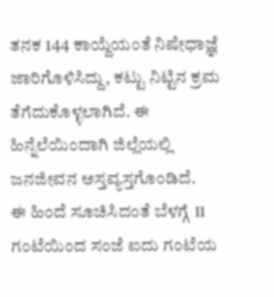ತನಕ 144 ಕಾಯ್ದೆಯಂತೆ ನಿಷೇಧಾಜ್ಞೆ ಜಾರಿಗೊಳಿಸಿದ್ದು, ಕಟ್ಟು ನಿಟ್ಟಿನ ಕ್ರಮ ತೆಗೆದುಕೊಳ್ಳಲಾಗಿದೆ. ಈ ಹಿನ್ನೆಲೆಯಿಂದಾಗಿ ಜಿಲ್ಲೆಯಲ್ಲಿ ಜನಜೀವನ ಅಸ್ತವ್ಯಸ್ತಗೊಂಡಿದೆ.
ಈ ಹಿಂದೆ ಸೂಚಿಸಿದಂತೆ ಬೆಳಗ್ಗೆ 11 ಗಂಟೆಯಿಂದ ಸಂಜೆ ಐದು ಗಂಟೆಯ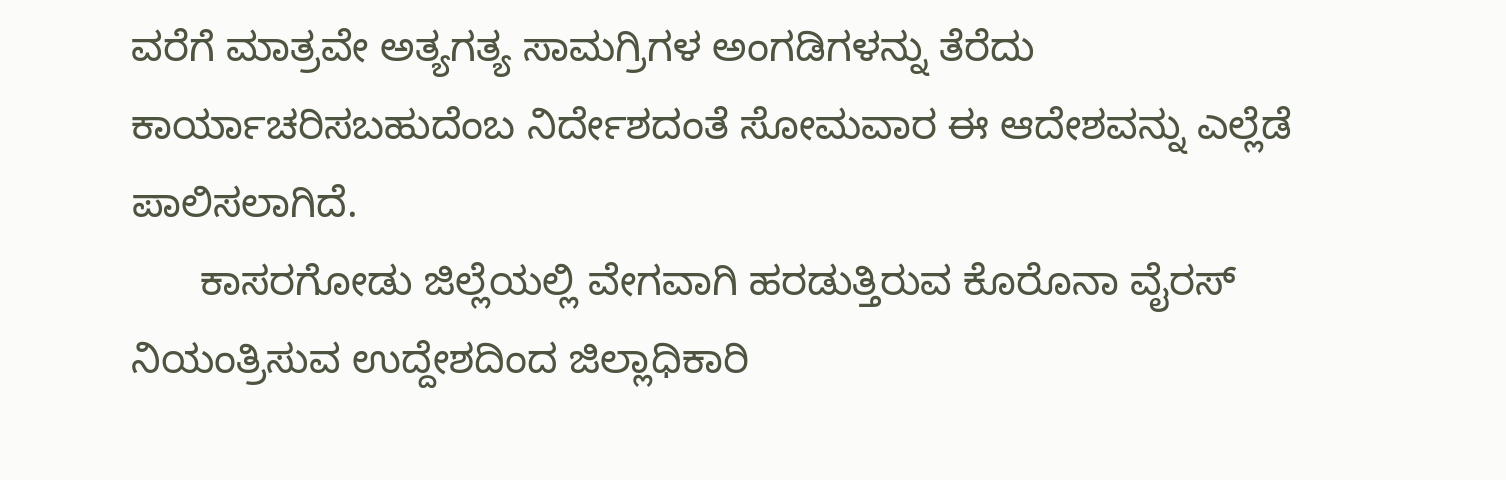ವರೆಗೆ ಮಾತ್ರವೇ ಅತ್ಯಗತ್ಯ ಸಾಮಗ್ರಿಗಳ ಅಂಗಡಿಗಳನ್ನು ತೆರೆದು ಕಾರ್ಯಾಚರಿಸಬಹುದೆಂಬ ನಿರ್ದೇಶದಂತೆ ಸೋಮವಾರ ಈ ಆದೇಶವನ್ನು ಎಲ್ಲೆಡೆ ಪಾಲಿಸಲಾಗಿದೆ.
      ಕಾಸರಗೋಡು ಜಿಲ್ಲೆಯಲ್ಲಿ ವೇಗವಾಗಿ ಹರಡುತ್ತಿರುವ ಕೊರೊನಾ ವೈರಸ್ ನಿಯಂತ್ರಿಸುವ ಉದ್ದೇಶದಿಂದ ಜಿಲ್ಲಾಧಿಕಾರಿ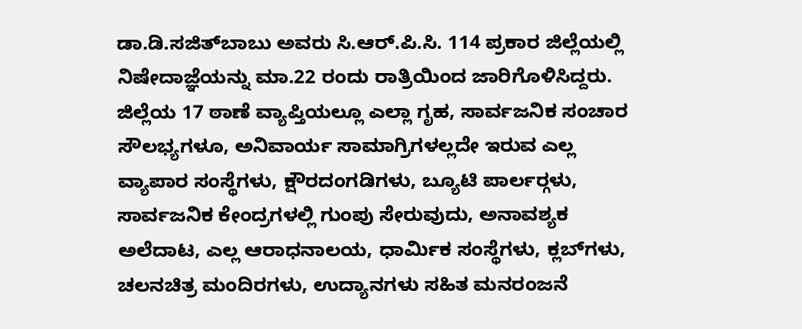ಡಾ.ಡಿ.ಸಜಿತ್‍ಬಾಬು ಅವರು ಸಿ.ಆರ್.ಪಿ.ಸಿ. 114 ಪ್ರಕಾರ ಜಿಲ್ಲೆಯಲ್ಲಿ ನಿಷೇದಾಜ್ಞೆಯನ್ನು ಮಾ.22 ರಂದು ರಾತ್ರಿಯಿಂದ ಜಾರಿಗೊಳಿಸಿದ್ದರು. ಜಿಲ್ಲೆಯ 17 ಠಾಣೆ ವ್ಯಾಪ್ತಿಯಲ್ಲೂ ಎಲ್ಲಾ ಗೃಹ, ಸಾರ್ವಜನಿಕ ಸಂಚಾರ ಸೌಲಭ್ಯಗಳೂ, ಅನಿವಾರ್ಯ ಸಾಮಾಗ್ರಿಗಳಲ್ಲದೇ ಇರುವ ಎಲ್ಲ ವ್ಯಾಪಾರ ಸಂಸ್ಥೆಗಳು, ಕ್ಷೌರದಂಗಡಿಗಳು, ಬ್ಯೂಟಿ ಪಾರ್ಲರ್‍ಗಳು,  ಸಾರ್ವಜನಿಕ ಕೇಂದ್ರಗಳಲ್ಲಿ ಗುಂಪು ಸೇರುವುದು, ಅನಾವಶ್ಯಕ ಅಲೆದಾಟ, ಎಲ್ಲ ಆರಾಧನಾಲಯ, ಧಾರ್ಮಿಕ ಸಂಸ್ಥೆಗಳು, ಕ್ಲಬ್‍ಗಳು, ಚಲನಚಿತ್ರ ಮಂದಿರಗಳು, ಉದ್ಯಾನಗಳು ಸಹಿತ ಮನರಂಜನೆ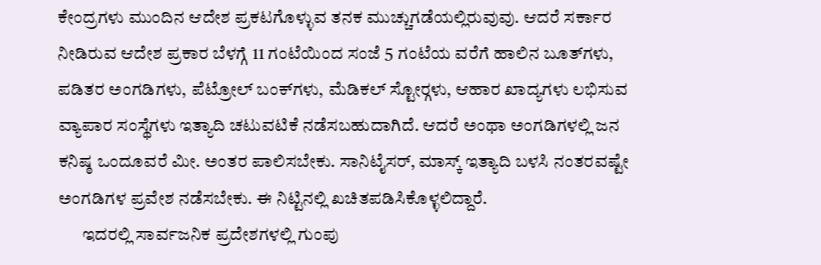ಕೇಂದ್ರಗಳು ಮುಂದಿನ ಆದೇಶ ಪ್ರಕಟಗೊಳ್ಳುವ ತನಕ ಮುಚ್ಚುಗಡೆಯಲ್ಲಿರುವುವು. ಆದರೆ ಸರ್ಕಾರ ನೀಡಿರುವ ಆದೇಶ ಪ್ರಕಾರ ಬೆಳಗ್ಗೆ 11 ಗಂಟೆಯಿಂದ ಸಂಜೆ 5 ಗಂಟೆಯ ವರೆಗೆ ಹಾಲಿನ ಬೂತ್‍ಗಳು, ಪಡಿತರ ಅಂಗಡಿಗಳು, ಪೆಟ್ರೋಲ್ ಬಂಕ್‍ಗಳು, ಮೆಡಿಕಲ್ ಸ್ಟೋರ್‍ಗಳು, ಆಹಾರ ಖಾದ್ಯಗಳು ಲಭಿಸುವ ವ್ಯಾಪಾರ ಸಂಸ್ಥೆಗಳು ಇತ್ಯಾದಿ ಚಟುವಟಿಕೆ ನಡೆಸಬಹುದಾಗಿದೆ. ಆದರೆ ಅಂಥಾ ಅಂಗಡಿಗಳಲ್ಲಿ ಜನ ಕನಿಷ್ಠ ಒಂದೂವರೆ ಮೀ. ಅಂತರ ಪಾಲಿಸಬೇಕು. ಸಾನಿಟೈಸರ್, ಮಾಸ್ಕ್ ಇತ್ಯಾದಿ ಬಳಸಿ ನಂತರವಷ್ಟೇ ಅಂಗಡಿಗಳ ಪ್ರವೇಶ ನಡೆಸಬೇಕು. ಈ ನಿಟ್ಟಿನಲ್ಲಿ ಖಚಿತಪಡಿಸಿಕೊಳ್ಳಲಿದ್ದಾರೆ.
       ಇದರಲ್ಲಿ ಸಾರ್ವಜನಿಕ ಪ್ರದೇಶಗಳಲ್ಲಿ ಗುಂಪು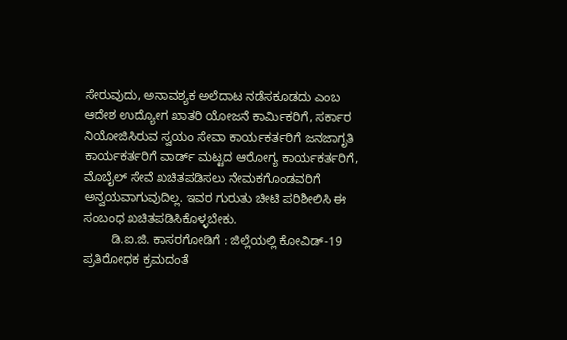ಸೇರುವುದು, ಅನಾವಶ್ಯಕ ಅಲೆದಾಟ ನಡೆಸಕೂಡದು ಎಂಬ ಆದೇಶ ಉದ್ಯೋಗ ಖಾತರಿ ಯೋಜನೆ ಕಾರ್ಮಿಕರಿಗೆ, ಸರ್ಕಾರ ನಿಯೋಜಿಸಿರುವ ಸ್ವಯಂ ಸೇವಾ ಕಾರ್ಯಕರ್ತರಿಗೆ ಜನಜಾಗೃತಿ ಕಾರ್ಯಕರ್ತರಿಗೆ ವಾರ್ಡ್ ಮಟ್ಟದ ಆರೋಗ್ಯ ಕಾರ್ಯಕರ್ತರಿಗೆ, ಮೊಬೈಲ್ ಸೇವೆ ಖಚಿತಪಡಿಸಲು ನೇಮಕಗೊಂಡವರಿಗೆ ಅನ್ವಯವಾಗುವುದಿಲ್ಲ. ಇವರ ಗುರುತು ಚೀಟಿ ಪರಿಶೀಲಿಸಿ ಈ ಸಂಬಂಧ ಖಚಿತಪಡಿಸಿಕೊಳ್ಳಬೇಕು.
        ಡಿ.ಐ.ಜಿ. ಕಾಸರಗೋಡಿಗೆ : ಜಿಲ್ಲೆಯಲ್ಲಿ ಕೋವಿಡ್-19 ಪ್ರತಿರೋಧಕ ಕ್ರಮದಂತೆ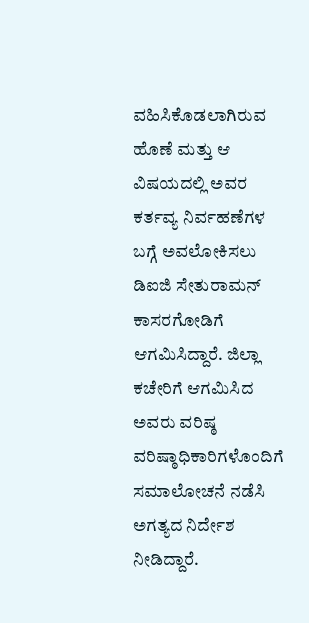ವಹಿಸಿಕೊಡಲಾಗಿರುವ ಹೊಣೆ ಮತ್ತು ಆ ವಿಷಯದಲ್ಲಿ ಅವರ ಕರ್ತವ್ಯ ನಿರ್ವಹಣೆಗಳ ಬಗ್ಗೆ ಅವಲೋಕಿಸಲು ಡಿಐಜಿ ಸೇತುರಾಮನ್ ಕಾಸರಗೋಡಿಗೆ ಆಗಮಿಸಿದ್ದಾರೆ. ಜಿಲ್ಲಾ ಕಚೇರಿಗೆ ಆಗಮಿಸಿದ ಅವರು ವರಿಷ್ಠ ವರಿಷ್ಠಾಧಿಕಾರಿಗಳೊಂದಿಗೆ ಸಮಾಲೋಚನೆ ನಡೆಸಿ ಅಗತ್ಯದ ನಿರ್ದೇಶ ನೀಡಿದ್ದಾರೆ.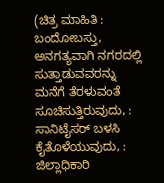(ಚಿತ್ರ ಮಾಹಿತಿ :  ಬಂದೋಬಸ್ತು, ಅನಗತ್ಯವಾಗಿ ನಗರದಲ್ಲಿ ಸುತ್ತಾಡುವವರನ್ನು ಮನೆಗೆ ತೆರಳುವಂತೆ ಸೂಚಿಸುತ್ತಿರುವುದು, : ಸಾನಿಟೈಸರ್ ಬಳಸಿ ಕೈತೊಳೆಯುವುದು, : ಜಿಲ್ಲಾಧಿಕಾರಿ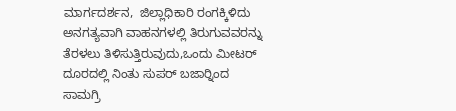ಮಾರ್ಗದರ್ಶನ,  ಜಿಲ್ಲಾಧಿಕಾರಿ ರಂಗಕ್ಕಿಳಿದು ಅನಗತ್ಯವಾಗಿ ವಾಹನಗಳಲ್ಲಿ ತಿರುಗುವವರನ್ನು ತೆರಳಲು ತಿಳಿಸುತ್ತಿರುವುದು,ಒಂದು ಮೀಟರ್ ದೂರದಲ್ಲಿ ನಿಂತು ಸುಪರ್ ಬಜಾರ್‍ನಿಂದ ಸಾಮಗ್ರಿ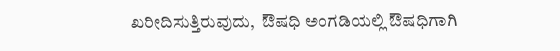ಖರೀದಿಸುತ್ತಿರುವುದು,  ಔಷಧಿ ಅಂಗಡಿಯಲ್ಲಿ ಔಷಧಿಗಾಗಿ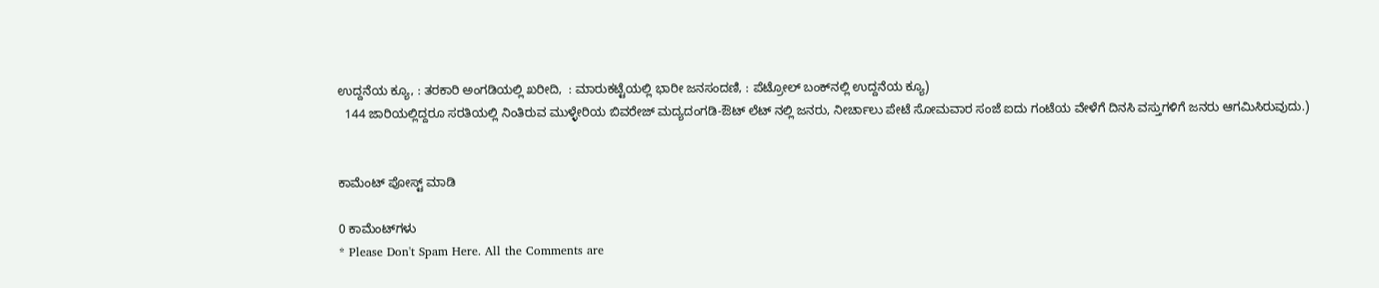ಉದ್ದನೆಯ ಕ್ಯೂ, : ತರಕಾರಿ ಅಂಗಡಿಯಲ್ಲಿ ಖರೀದಿ,  : ಮಾರುಕಟ್ಟೆಯಲ್ಲಿ ಭಾರೀ ಜನಸಂದಣಿ, : ಪೆಟ್ರೋಲ್ ಬಂಕ್‍ನಲ್ಲಿ ಉದ್ದನೆಯ ಕ್ಯೂ)
  144 ಜಾರಿಯಲ್ಲಿದ್ದರೂ ಸರತಿಯಲ್ಲಿ ನಿಂತಿರುವ ಮುಳ್ಳೇರಿಯ ಬಿವರೇಜ್ ಮದ್ಯದಂಗಡಿ-ಔಟ್ ಲೆಟ್ ನಲ್ಲಿ ಜನರು, ನೀರ್ಚಾಲು ಪೇಟೆ ಸೋಮವಾರ ಸಂಜೆ ಐದು ಗಂಟೆಯ ವೇಳೆಗೆ ದಿನಸಿ ವಸ್ತುಗಳಿಗೆ ಜನರು ಆಗಮಿಸಿರುವುದು.)


ಕಾಮೆಂಟ್‌‌ ಪೋಸ್ಟ್‌ ಮಾಡಿ

0 ಕಾಮೆಂಟ್‌ಗಳು
* Please Don't Spam Here. All the Comments are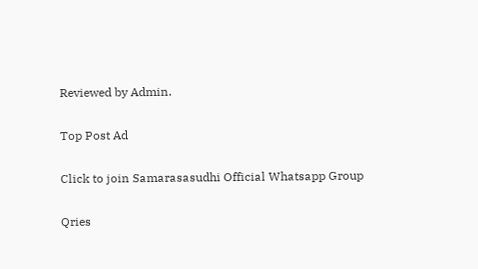Reviewed by Admin.

Top Post Ad

Click to join Samarasasudhi Official Whatsapp Group

Qries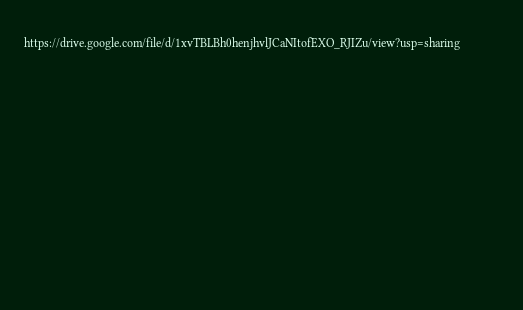https://drive.google.com/file/d/1xvTBLBh0henjhvlJCaNItofEXO_RJIZu/view?usp=sharing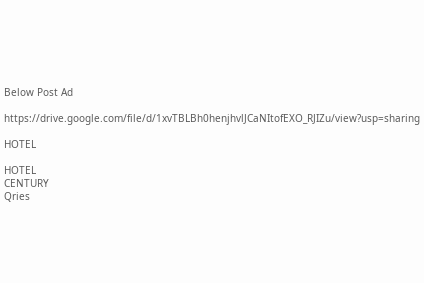Below Post Ad

https://drive.google.com/file/d/1xvTBLBh0henjhvlJCaNItofEXO_RJIZu/view?usp=sharing

HOTEL

HOTEL
CENTURY
Qries